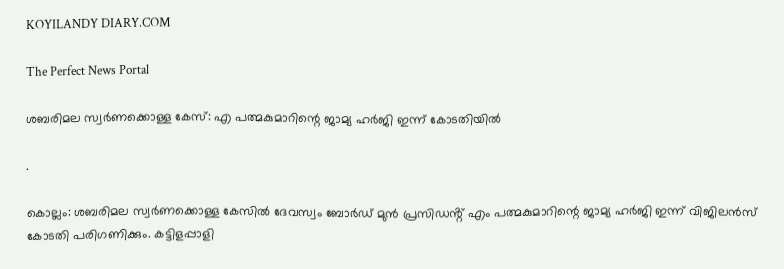KOYILANDY DIARY.COM

The Perfect News Portal

ശബരിമല സ്വർണക്കൊള്ള കേസ്: എ പത്മകുമാറിന്റെ ജാമ്യ ഹർജി ഇന്ന് കോടതിയിൽ

.

കൊല്ലം: ശബരിമല സ്വർണക്കൊള്ള കേസിൽ ദേവസ്വം ബോർഡ് മുൻ പ്രസിഡൻ്റ് എം പത്മകുമാറിന്റെ ജാമ്യ ഹർജി ഇന്ന് വിജിലൻസ് കോടതി പരിഗണിക്കും. കട്ടിളപ്പാളി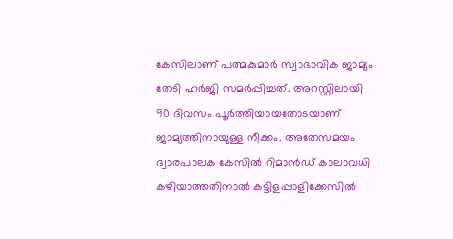കേസിലാണ് പത്മകുമാർ സ്വാഭാവിക ജാമ്യം തേടി ഹർജി സമർപ്പിച്ചത്. അറസ്റ്റിലായി 90 ദിവസം പൂർത്തിയായതോടയാണ് ജാമ്യത്തിനായുള്ള നീക്കം. അതേസമയം ദ്വാരപാലക കേസിൽ റിമാൻഡ് കാലാവധി കഴിയാത്തതിനാൽ കട്ടിളപ്പാളിക്കേസിൽ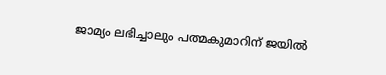ജാമ്യം ലഭിച്ചാലും പത്മകുമാറിന് ജയിൽ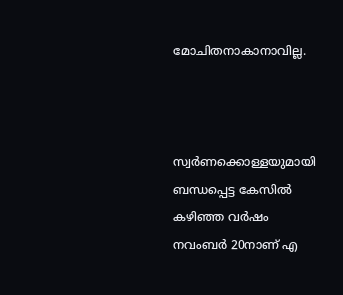മോചിതനാകാനാവില്ല.



സ്വർണക്കൊള്ളയുമായി ബന്ധപ്പെട്ട കേസിൽ കഴിഞ്ഞ വർഷം നവംബർ 20നാണ് എ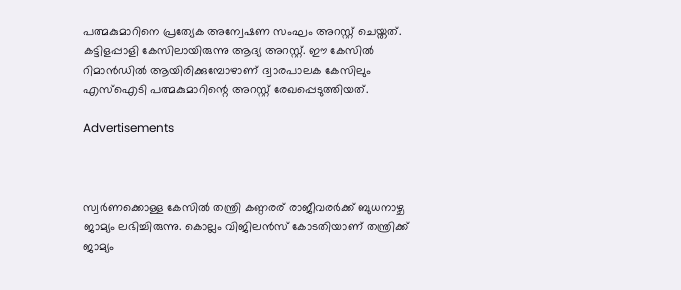പത്മകുമാറിനെ പ്രത്യേക അന്വേഷണ സംഘം അറസ്റ്റ് ചെയ്തത്. കട്ടിളപ്പാളി കേസിലായിരുന്നു ആദ്യ അറസ്റ്റ്. ഈ കേസിൽ റിമാൻഡിൽ ആയിരിക്കുമ്പോഴാണ് ദ്വാരപാലക കേസിലും എസ്‌ഐടി പത്മകുമാറിന്റെ അറസ്റ്റ് രേഖപ്പെടുത്തിയത്.

Advertisements



സ്വർണക്കൊള്ള കേസിൽ തന്ത്രി കണ്ഠരര് രാജീവരര്‍ക്ക് ബുധനാഴ്ച ജാമ്യം ലഭിച്ചിരുന്നു. കൊല്ലം വിജിലന്‍സ് കോടതിയാണ് തന്ത്രിക്ക് ജാമ്യം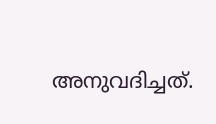അനുവദിച്ചത്.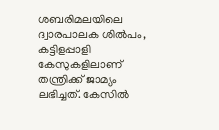ശബരിമലയിലെ ദ്വാരപാലക ശില്‍പം, കട്ടിളപ്പാളി കേസുകളിലാണ് തന്ത്രിക്ക് ജാമ്യം ലഭിച്ചത്. കേസിൽ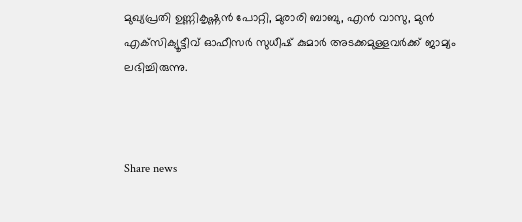മുഖ്യപ്രതി ഉണ്ണികൃഷ്ണൻ പോറ്റി, മുരാരി ബാബു, എൻ വാസു, മുന്‍ എക്‌സിക്യൂട്ടീവ് ഓഫീസര്‍ സുധീഷ് കുമാര്‍ അടക്കമുള്ളവർക്ക് ജാമ്യം ലഭിച്ചിരുന്നു.



Share news